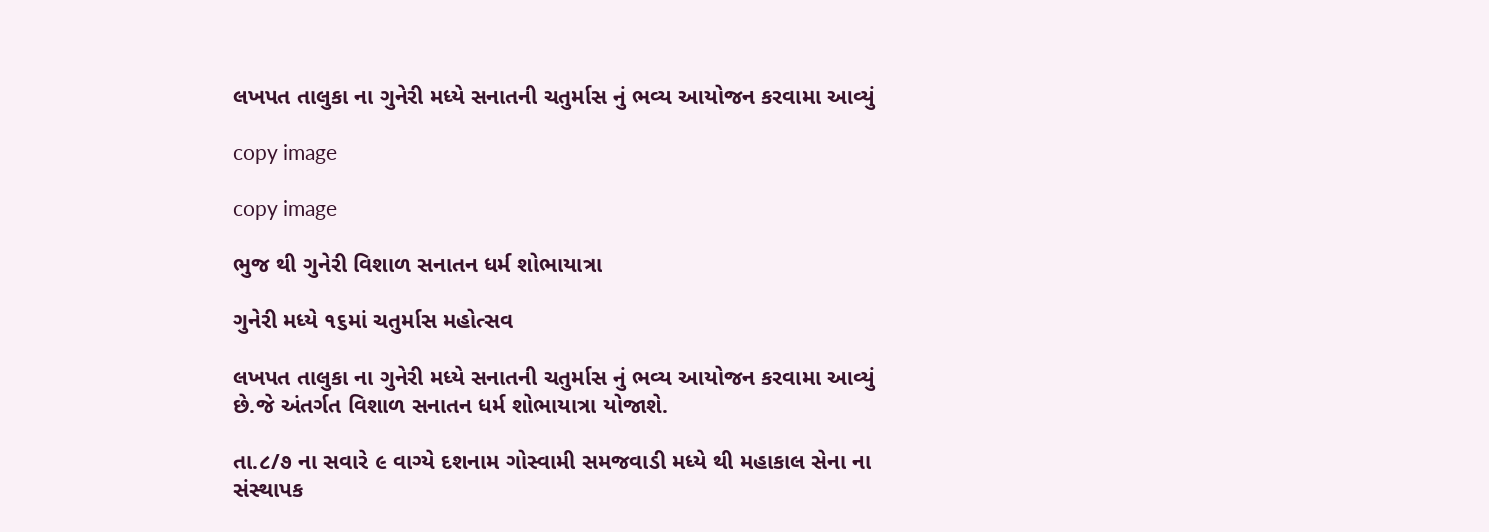લખપત તાલુકા ના ગુનેરી મધ્યે સનાતની ચતુર્માસ નું ભવ્ય આયોજન કરવામા આવ્યું

copy image

copy image

ભુજ થી ગુનેરી વિશાળ સનાતન ધર્મ શોભાયાત્રા

ગુનેરી મધ્યે ૧૬માં ચતુર્માસ મહોત્સવ

લખપત તાલુકા ના ગુનેરી મધ્યે સનાતની ચતુર્માસ નું ભવ્ય આયોજન કરવામા આવ્યું છે.જે અંતર્ગત વિશાળ સનાતન ધર્મ શોભાયાત્રા યોજાશે.

તા.૮/૭ ના સવારે ૯ વાગ્યે દશનામ ગોસ્વામી સમજવાડી મધ્યે થી મહાકાલ સેના ના સંસ્થાપક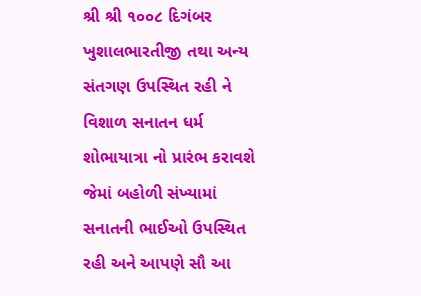શ્રી શ્રી ૧૦૦૮ દિગંબર ખુશાલભારતીજી તથા અન્ય સંતગણ ઉપસ્થિત રહી ને વિશાળ સનાતન ધર્મ શોભાયાત્રા નો પ્રારંભ કરાવશે જેમાં બહોળી સંખ્યામાં સનાતની ભાઈઓ ઉપસ્થિત રહી અને આપણે સૌ આ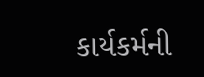કાર્યકર્મની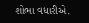શોભા વધારીએ.